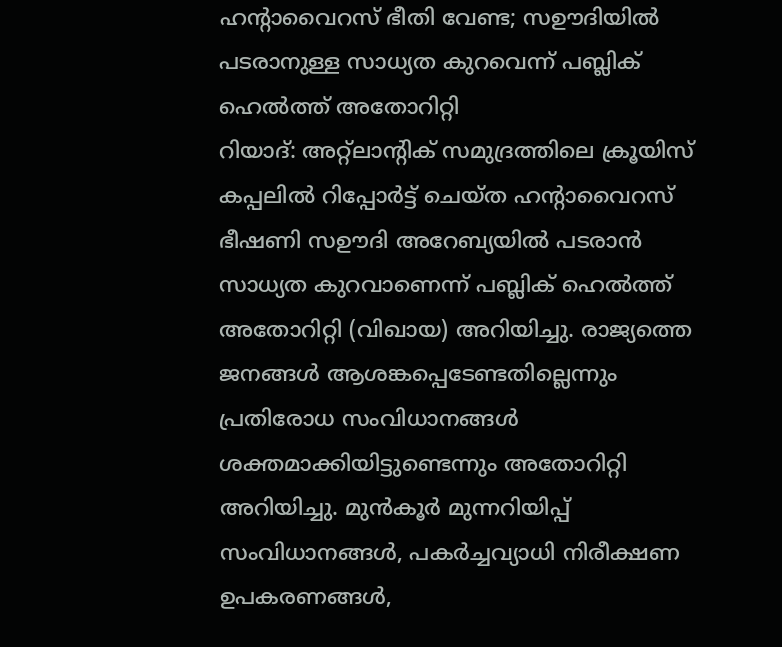ഹന്റാവൈറസ് ഭീതി വേണ്ട; സഊദിയിൽ പടരാനുള്ള സാധ്യത കുറവെന്ന് പബ്ലിക് ഹെൽത്ത് അതോറിറ്റി
റിയാദ്: അറ്റ്ലാന്റിക് സമുദ്രത്തിലെ ക്രൂയിസ് കപ്പലിൽ റിപ്പോർട്ട് ചെയ്ത ഹന്റാവൈറസ് ഭീഷണി സഊദി അറേബ്യയിൽ പടരാൻ സാധ്യത കുറവാണെന്ന് പബ്ലിക് ഹെൽത്ത് അതോറിറ്റി (വിഖായ) അറിയിച്ചു. രാജ്യത്തെ ജനങ്ങൾ ആശങ്കപ്പെടേണ്ടതില്ലെന്നും പ്രതിരോധ സംവിധാനങ്ങൾ ശക്തമാക്കിയിട്ടുണ്ടെന്നും അതോറിറ്റി അറിയിച്ചു. മുൻകൂർ മുന്നറിയിപ്പ് സംവിധാനങ്ങൾ, പകർച്ചവ്യാധി നിരീക്ഷണ ഉപകരണങ്ങൾ,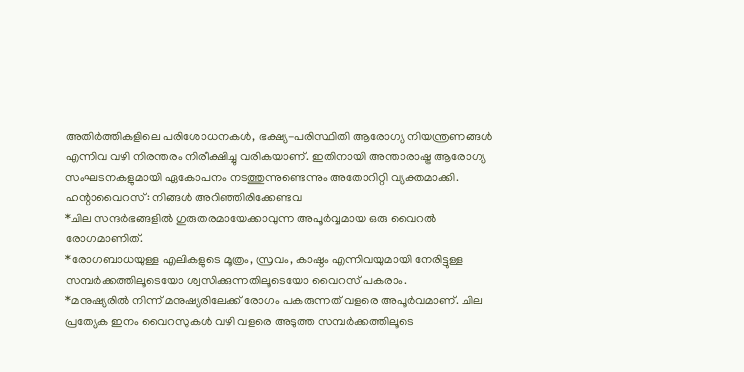അതിർത്തികളിലെ പരിശോധനകൾ, ഭക്ഷ്യ-പരിസ്ഥിതി ആരോഗ്യ നിയന്ത്രണങ്ങൾ എന്നിവ വഴി നിരന്തരം നിരീക്ഷിച്ചു വരികയാണ്. ഇതിനായി അന്താരാഷ്ട്ര ആരോഗ്യ സംഘടനകളുമായി ഏകോപനം നടത്തുന്നുണ്ടെന്നും അതോറിറ്റി വ്യക്തമാക്കി.
ഹന്റാവൈറസ്: നിങ്ങൾ അറിഞ്ഞിരിക്കേണ്ടവ
*ചില സന്ദർഭങ്ങളിൽ ഗുരുതരമായേക്കാവുന്ന അപൂർവ്വമായ ഒരു വൈറൽ രോഗമാണിത്.
*രോഗബാധയുള്ള എലികളുടെ മൂത്രം, സ്രവം, കാഷ്ഠം എന്നിവയുമായി നേരിട്ടുള്ള സമ്പർക്കത്തിലൂടെയോ ശ്വസിക്കുന്നതിലൂടെയോ വൈറസ് പകരാം.
*മനുഷ്യരിൽ നിന്ന് മനുഷ്യരിലേക്ക് രോഗം പകരുന്നത് വളരെ അപൂർവമാണ്. ചില പ്രത്യേക ഇനം വൈറസുകൾ വഴി വളരെ അടുത്ത സമ്പർക്കത്തിലൂടെ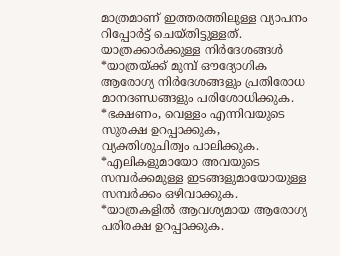മാത്രമാണ് ഇത്തരത്തിലുള്ള വ്യാപനം റിപ്പോർട്ട് ചെയ്തിട്ടുള്ളത്.
യാത്രക്കാർക്കുള്ള നിർദേശങ്ങൾ
*യാത്രയ്ക്ക് മുമ്പ് ഔദ്യോഗിക ആരോഗ്യ നിർദേശങ്ങളും പ്രതിരോധ മാനദണ്ഡങ്ങളും പരിശോധിക്കുക.
*ഭക്ഷണം, വെള്ളം എന്നിവയുടെ സുരക്ഷ ഉറപ്പാക്കുക, വ്യക്തിശുചിത്വം പാലിക്കുക.
*എലികളുമായോ അവയുടെ സമ്പർക്കമുള്ള ഇടങ്ങളുമായോയുള്ള സമ്പർക്കം ഒഴിവാക്കുക.
*യാത്രകളിൽ ആവശ്യമായ ആരോഗ്യ പരിരക്ഷ ഉറപ്പാക്കുക.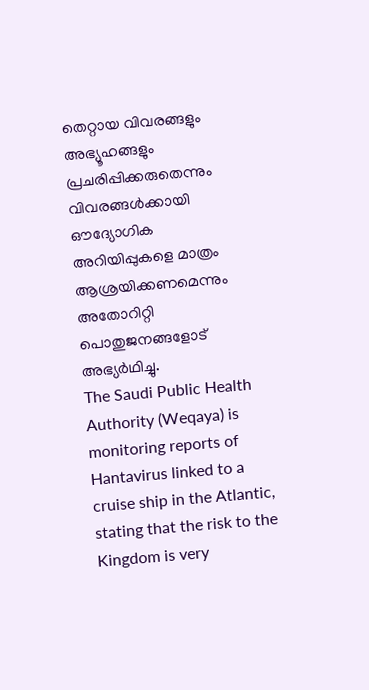തെറ്റായ വിവരങ്ങളും അഭ്യൂഹങ്ങളും പ്രചരിപ്പിക്കരുതെന്നും വിവരങ്ങൾക്കായി ഔദ്യോഗിക അറിയിപ്പുകളെ മാത്രം ആശ്രയിക്കണമെന്നും അതോറിറ്റി പൊതുജനങ്ങളോട് അഭ്യർഥിച്ചു.
The Saudi Public Health Authority (Weqaya) is monitoring reports of Hantavirus linked to a cruise ship in the Atlantic, stating that the risk to the Kingdom is very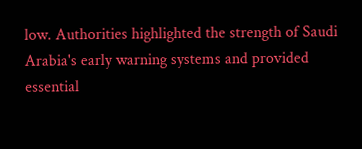low. Authorities highlighted the strength of Saudi Arabia's early warning systems and provided essential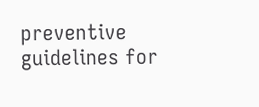preventive guidelines for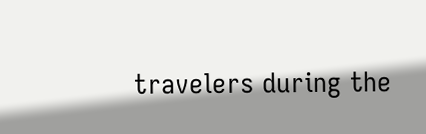travelers during the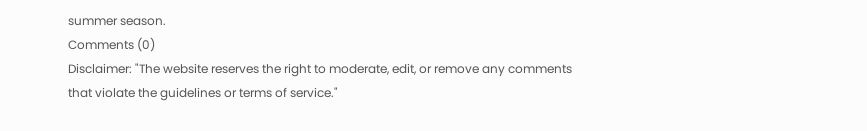summer season.
Comments (0)
Disclaimer: "The website reserves the right to moderate, edit, or remove any comments that violate the guidelines or terms of service."